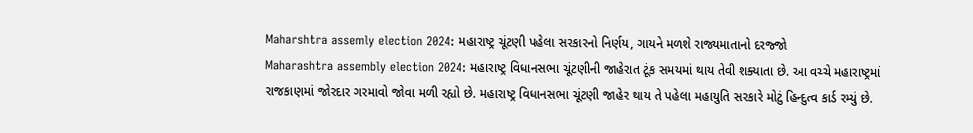Maharshtra assemly election 2024: મહારાષ્ટ્ર ચૂંટણી પહેલા સરકારનો નિર્ણય, ગાયને મળશે રાજ્યમાતાનો દરજ્જો
Maharashtra assembly election 2024: મહારાષ્ટ્ર વિધાનસભા ચૂંટણીની જાહેરાત ટૂંક સમયમાં થાય તેવી શક્યાતા છે. આ વચ્ચે મહારાષ્ટ્રમાં રાજકાણમાં જોરદાર ગરમાવો જોવા મળી રહ્યો છે. મહારાષ્ટ્ર વિધાનસભા ચૂંટણી જાહેર થાય તે પહેલા મહાયુતિ સરકારે મોટું હિન્દુત્વ કાર્ડ રમ્યું છે.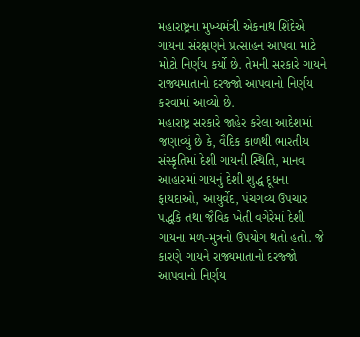મહારાષ્ટ્રના મુખ્યમંત્રી એકનાથ શિંદેએ ગાયના સંરક્ષણને પ્રત્સાહન આપવા માટે મોટો નિર્ણય કર્યો છે. તેમની સરકારે ગાયને રાજ્યમાતાનો દરજ્જો આપવાનો નિર્ણય કરવામાં આવ્યો છે.
મહારાષ્ટ્ર સરકારે જાહેર કરેલા આદેશમાં જણાવ્યું છે કે, વૈદિક કાળથી ભારતીય સંસ્કૃતિમાં દેશી ગાયની સ્થિતિ, માનવ આહારમાં ગાયનું દેશી શુદ્ધ દૂધના ફાયદાઓ, આયુર્વેદ, પંચગવ્ય ઉપચાર પદ્ધકિ તથા જૈવિક ખેતી વગેરેમાં દેશી ગાયના મળ-મુત્રનો ઉપયોગ થતો હતો. જે કારણે ગાયને રાજ્યમાતાનો દરજ્જો આપવાનો નિર્ણય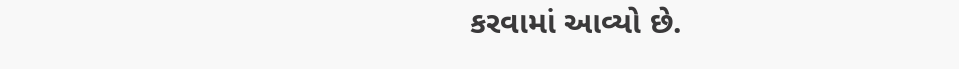કરવામાં આવ્યો છે.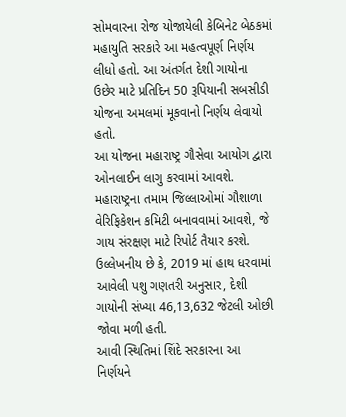સોમવારના રોજ યોજાયેલી કેબિનેટ બેઠકમાં મહાયુતિ સરકારે આ મહત્વપૂર્ણ નિર્ણય લીધો હતો. આ અંતર્ગત દેશી ગાયોના ઉછેર માટે પ્રતિદિન 50 રૂપિયાની સબસીડી યોજના અમલમાં મૂકવાનો નિર્ણય લેવાયો હતો.
આ યોજના મહારાષ્ટ્ર ગૌસેવા આયોગ દ્વારા ઓનલાઈન લાગુ કરવામાં આવશે. મહારાષ્ટ્રના તમામ જિલ્લાઓમાં ગૌશાળા વેરિફિકેશન કમિટી બનાવવામાં આવશે, જે ગાય સંરક્ષણ માટે રિપોર્ટ તૈયાર કરશે.
ઉલ્લેખનીય છે કે, 2019 માં હાથ ધરવામાં આવેલી પશુ ગણતરી અનુસાર, દેશી ગાયોની સંખ્યા 46,13,632 જેટલી ઓછી જોવા મળી હતી.
આવી સ્થિતિમાં શિંદે સરકારના આ નિર્ણયને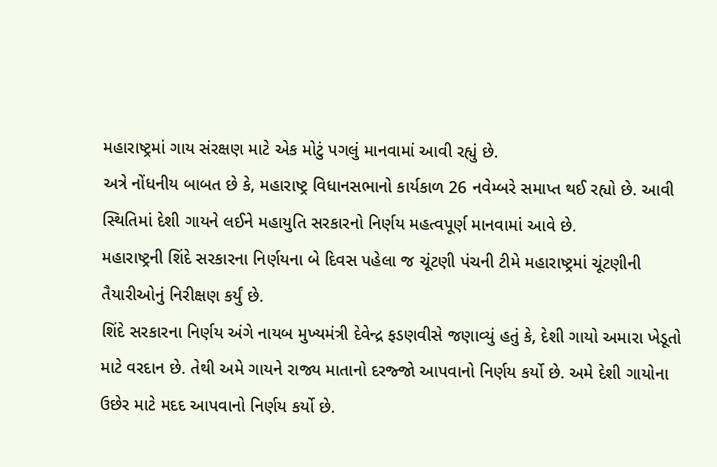મહારાષ્ટ્રમાં ગાય સંરક્ષણ માટે એક મોટું પગલું માનવામાં આવી રહ્યું છે.
અત્રે નોંધનીય બાબત છે કે, મહારાષ્ટ્ર વિધાનસભાનો કાર્યકાળ 26 નવેમ્બરે સમાપ્ત થઈ રહ્યો છે. આવી સ્થિતિમાં દેશી ગાયને લઈને મહાયુતિ સરકારનો નિર્ણય મહત્વપૂર્ણ માનવામાં આવે છે.
મહારાષ્ટ્રની શિંદે સરકારના નિર્ણયના બે દિવસ પહેલા જ ચૂંટણી પંચની ટીમે મહારાષ્ટ્રમાં ચૂંટણીની તૈયારીઓનું નિરીક્ષણ કર્યું છે.
શિંદે સરકારના નિર્ણય અંગે નાયબ મુખ્યમંત્રી દેવેન્દ્ર ફડણવીસે જણાવ્યું હતું કે, દેશી ગાયો અમારા ખેડૂતો માટે વરદાન છે. તેથી અમે ગાયને રાજ્ય માતાનો દરજ્જો આપવાનો નિર્ણય કર્યો છે. અમે દેશી ગાયોના ઉછેર માટે મદદ આપવાનો નિર્ણય કર્યો છે.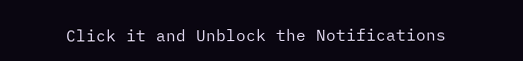Click it and Unblock the Notifications